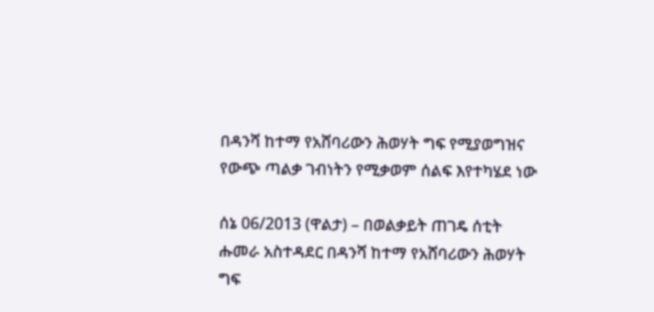በዳንሻ ከተማ የአሸባሪውን ሕወሃት ግፍ የሚያወግዝና የውጭ ጣልቃ ገብነትን የሚቃወም ሰልፍ እየተካሄደ ነው

ሰኔ 06/2013 (ዋልታ) – በወልቃይት ጠገዴ ሰቲት ሑመራ አስተዳደር በዳንሻ ከተማ የአሸባሪውን ሕወሃት ግፍ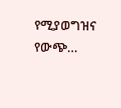የሚያወግዝና የውጭ…